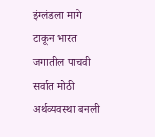इंग्लंडला मागे टाकून भारत जगातील पाचवी सर्वात मोठी अर्थव्यवस्था बनली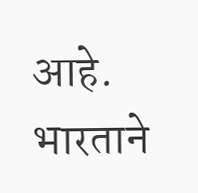आहे. भारताने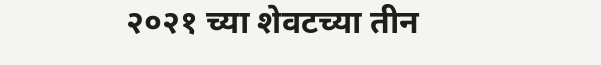२०२१ च्या शेवटच्या तीन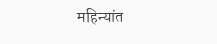महिन्यांत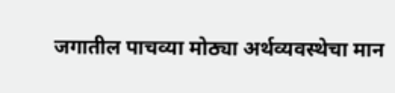जगातील पाचव्या मोठ्या अर्थव्यवस्थेचा मान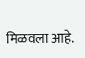मिळवला आहे.